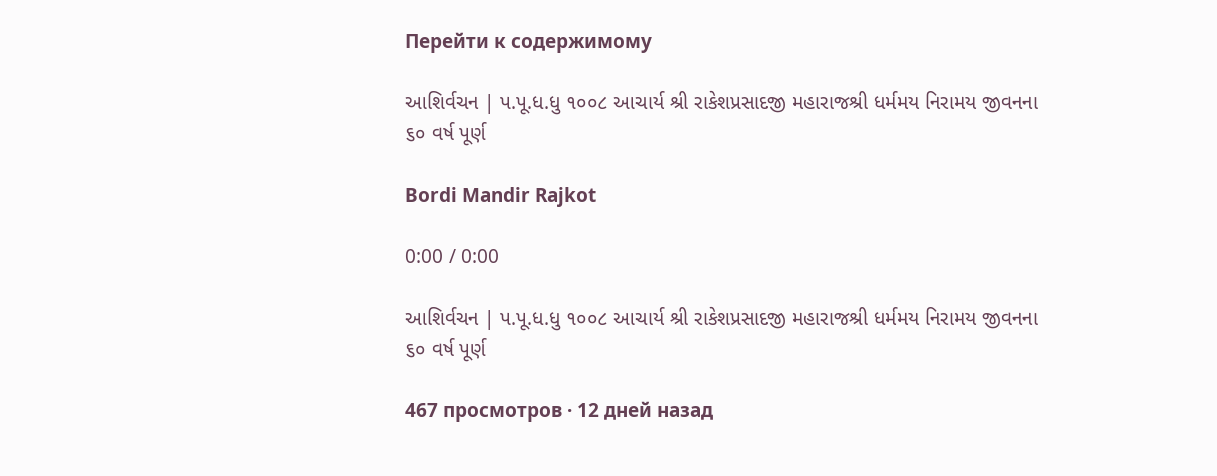Перейти к содержимому

આશિર્વચન | પ.પૂ.ધ.ધુ ૧૦૦૮ આચાર્ય શ્રી રાકેશપ્રસાદજી મહારાજશ્રી ધર્મમય નિરામય જીવનના ૬૦ વર્ષ પૂર્ણ

Bordi Mandir Rajkot

0:00 / 0:00

આશિર્વચન | પ.પૂ.ધ.ધુ ૧૦૦૮ આચાર્ય શ્રી રાકેશપ્રસાદજી મહારાજશ્રી ધર્મમય નિરામય જીવનના ૬૦ વર્ષ પૂર્ણ

467 просмотров · 12 дней назад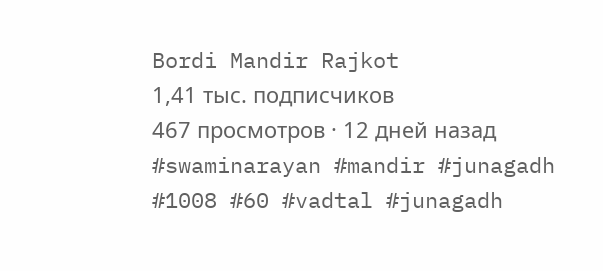Bordi Mandir Rajkot
1,41 тыс. подписчиков
467 просмотров · 12 дней назад
#swaminarayan #mandir #junagadh #1008 #60 #vadtal #junagadh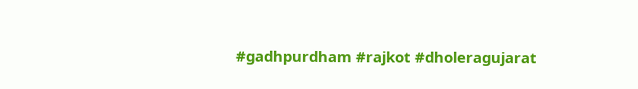#gadhpurdham #rajkot #dholeragujarat